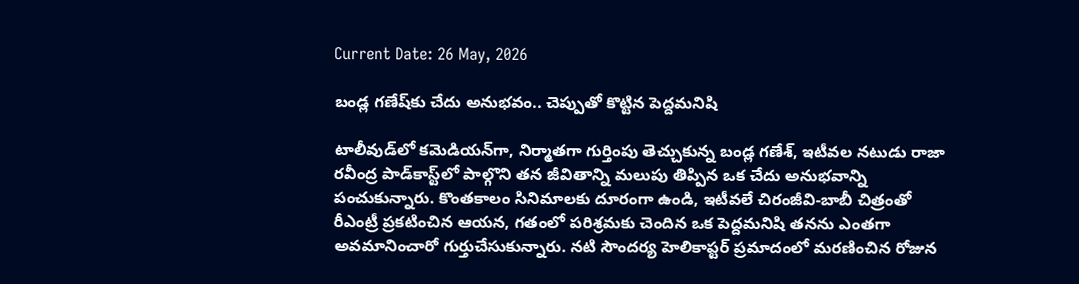Current Date: 26 May, 2026

బండ్ల గణేష్‌కు చేదు అనుభవం.. చెప్పుతో కొట్టిన పెద్దమనిషి

టాలీవుడ్‌లో కమెడియన్‌గా, నిర్మాతగా గుర్తింపు తెచ్చుకున్న బండ్ల గణేశ్, ఇటీవల నటుడు రాజా రవీంద్ర పాడ్‌కాస్ట్‌లో పాల్గొని తన జీవితాన్ని మలుపు తిప్పిన ఒక చేదు అనుభవాన్ని పంచుకున్నారు. కొంతకాలం సినిమాలకు దూరంగా ఉండి, ఇటీవలే చిరంజీవి-బాబీ చిత్రంతో రీఎంట్రీ ప్రకటించిన ఆయన, గతంలో పరిశ్రమకు చెందిన ఒక పెద్దమనిషి తనను ఎంతగా అవమానించారో గుర్తుచేసుకున్నారు. నటి సౌందర్య హెలికాప్టర్ ప్రమాదంలో మరణించిన రోజున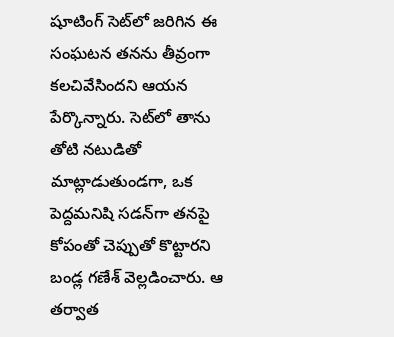షూటింగ్ సెట్‌లో జరిగిన ఈ సంఘటన తనను తీవ్రంగా కలచివేసిందని ఆయన పేర్కొన్నారు. సెట్‌లో తాను తోటి నటుడితో మాట్లాడుతుండగా, ఒక పెద్దమనిషి సడన్‌గా తనపై కోపంతో చెప్పుతో కొట్టారని బండ్ల గణేశ్ వెల్లడించారు. ఆ తర్వాత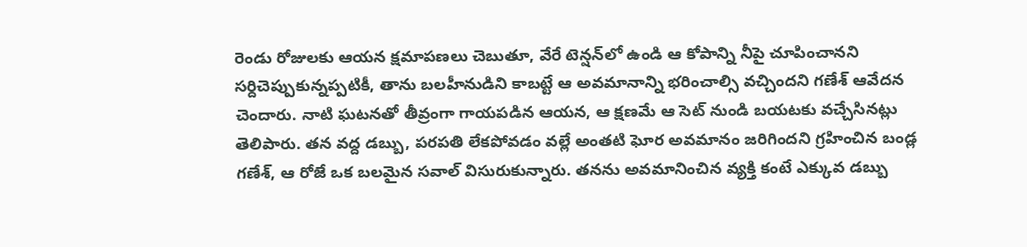రెండు రోజులకు ఆయన క్షమాపణలు చెబుతూ, వేరే టెన్షన్‌లో ఉండి ఆ కోపాన్ని నీపై చూపించానని సర్దిచెప్పుకున్నప్పటికీ, తాను బలహీనుడిని కాబట్టే ఆ అవమానాన్ని భరించాల్సి వచ్చిందని గణేశ్ ఆవేదన చెందారు. నాటి ఘటనతో తీవ్రంగా గాయపడిన ఆయన, ఆ క్షణమే ఆ సెట్ నుండి బయటకు వచ్చేసినట్లు తెలిపారు. తన వద్ద డబ్బు, పరపతి లేకపోవడం వల్లే అంతటి ఘోర అవమానం జరిగిందని గ్రహించిన బండ్ల గణేశ్, ఆ రోజే ఒక బలమైన సవాల్ విసురుకున్నారు. తనను అవమానించిన వ్యక్తి కంటే ఎక్కువ డబ్బు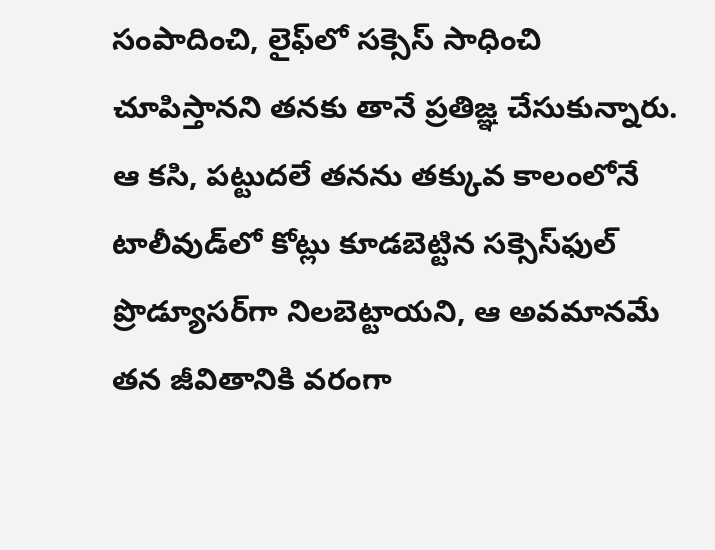సంపాదించి, లైఫ్‌లో సక్సెస్ సాధించి చూపిస్తానని తనకు తానే ప్రతిజ్ఞ చేసుకున్నారు. ఆ కసి, పట్టుదలే తనను తక్కువ కాలంలోనే టాలీవుడ్‌లో కోట్లు కూడబెట్టిన సక్సెస్‌ఫుల్ ప్రొడ్యూసర్‌గా నిలబెట్టాయని, ఆ అవమానమే తన జీవితానికి వరంగా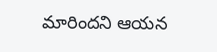మారిందని ఆయన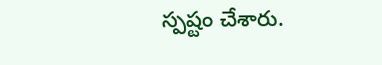స్పష్టం చేశారు.